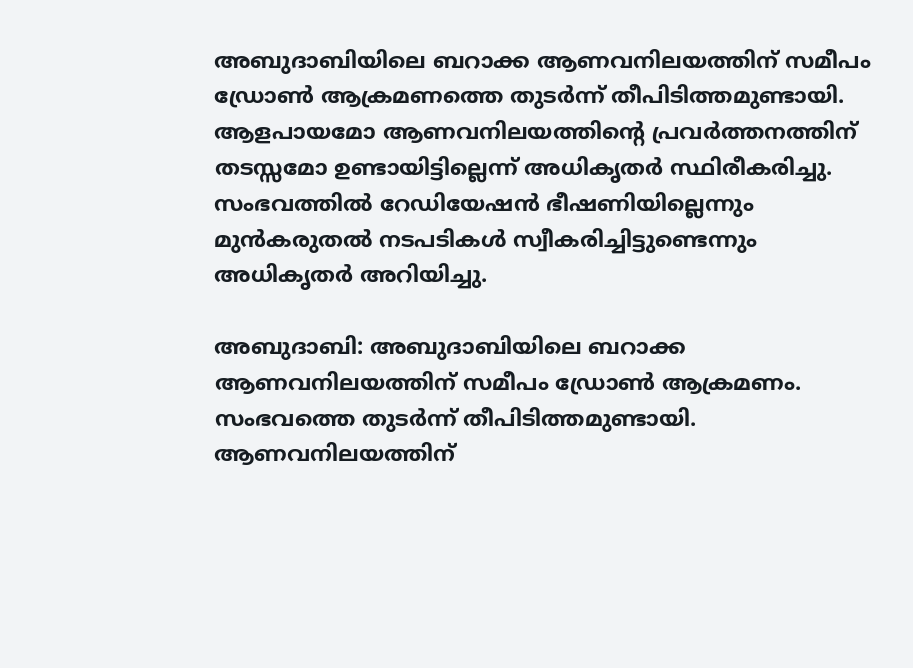അബുദാബിയിലെ ബറാക്ക ആണവനിലയത്തിന് സമീപം ഡ്രോൺ ആക്രമണത്തെ തുടർന്ന് തീപിടിത്തമുണ്ടായി. ആളപായമോ ആണവനിലയത്തിന്റെ പ്രവർത്തനത്തിന് തടസ്സമോ ഉണ്ടായിട്ടില്ലെന്ന് അധികൃതർ സ്ഥിരീകരിച്ചു. സംഭവത്തിൽ റേഡിയേഷൻ ഭീഷണിയില്ലെന്നും മുൻകരുതൽ നടപടികൾ സ്വീകരിച്ചിട്ടുണ്ടെന്നും അധികൃതർ അറിയിച്ചു.

അബുദാബി: അബുദാബിയിലെ ബറാക്ക ആണവനിലയത്തിന് സമീപം ഡ്രോൺ ആക്രമണം. സംഭവത്തെ തുടർന്ന് തീപിടിത്തമുണ്ടായി. ആണവനിലയത്തിന്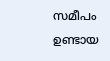സമീപം ഉണ്ടായ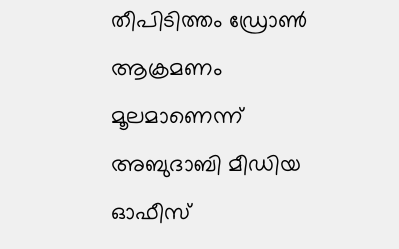തീപിടിത്തം ഡ്രോൺ ആക്രമണം മൂലമാണെന്ന് അബുദാബി മീഡിയ ഓഫീസ്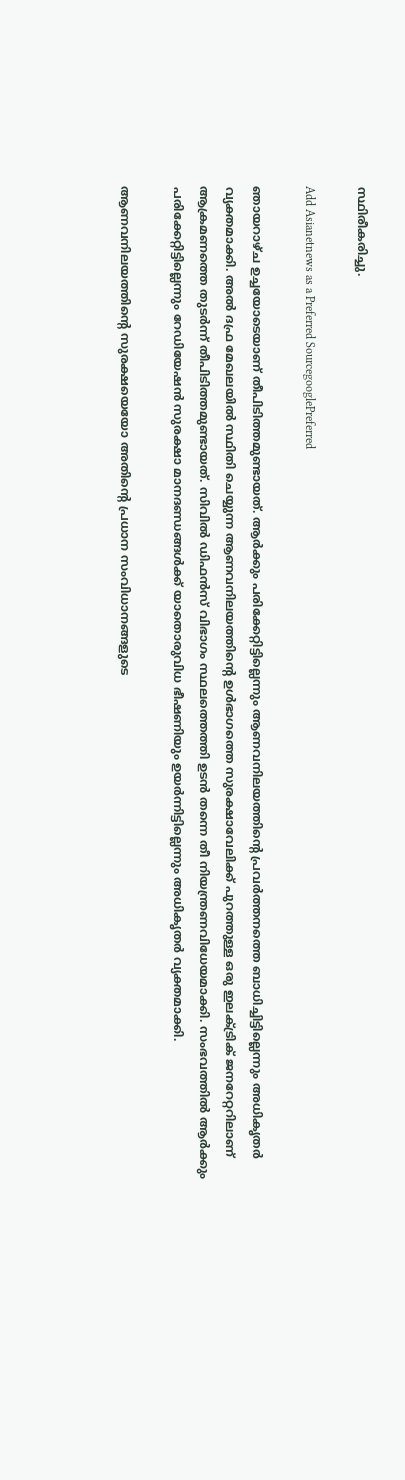സ്ഥിരീകരിച്ചു.

Add Asianetnews as a Preferred SourcegooglePreferred

ഞായറാഴ്ച ഉച്ചയോടെയാണ് തീപിടിത്തമുണ്ടായത്. ആർക്കും പരിക്കേറ്റിട്ടില്ലെന്നും ആണവനിലയത്തിന്‍റെ പ്രവർത്തനത്തെ ബാധിച്ചിട്ടില്ലെന്നും അധികൃതർ വ്യക്തമാക്കി. അൽ ദഫ്ര മേഖലയിൽ സ്ഥിതി ചെയ്യുന്ന ആണവനിലയത്തിന്റെ ഉൾഭാഗത്തെ സുരക്ഷാവേലിക്ക് പുറത്തുള്ള ഒരു ഇലക്ട്രിക് ജനറേറ്ററിലാണ് ആക്രമണത്തെ തുടർന്ന് തീപിടിത്തമുണ്ടായത്. സിവിൽ ഡിഫൻസ് വിഭാഗം സ്ഥലത്തെത്തി ഉടൻ തന്നെ തീ നിയന്ത്രണവിധേയമാക്കി. സംഭവത്തിൽ ആർക്കും പരിക്കേറ്റിട്ടില്ലെന്നും റേഡിയേഷൻ സുരക്ഷാ മാനദണ്ഡങ്ങൾക്ക് യാതൊരുവിധ ഭീഷണിയും ഉയർന്നിട്ടില്ലെന്നും അധികൃതർ വ്യക്തമാക്കി.

ആണവനിലയത്തിന്‍റെ സുരക്ഷയെയോ അതിന്‍റെ പ്രധാന സംവിധാനങ്ങളുടെ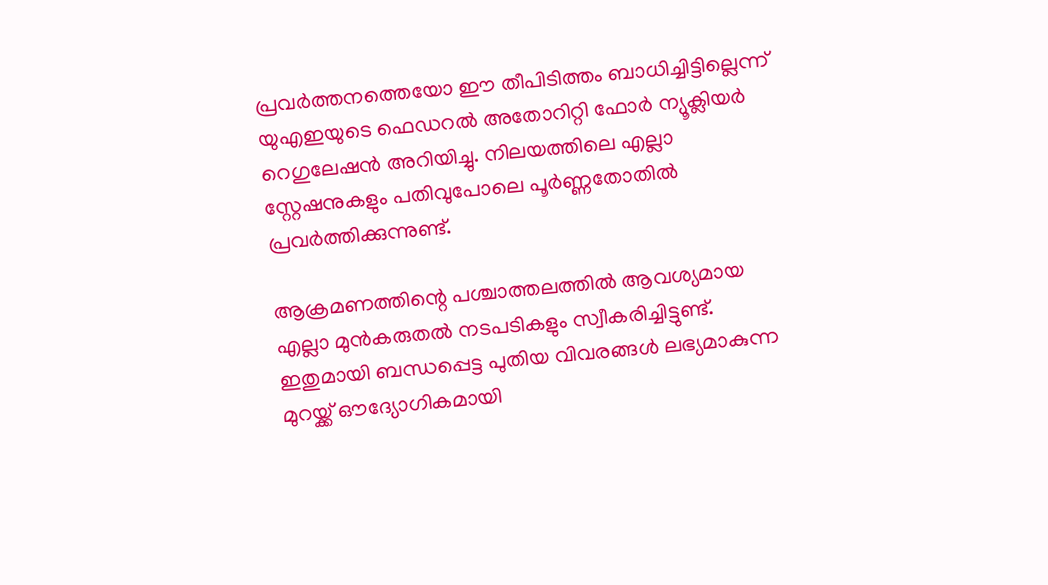പ്രവർത്തനത്തെയോ ഈ തീപിടിത്തം ബാധിച്ചിട്ടില്ലെന്ന് യുഎഇയുടെ ഫെഡറൽ അതോറിറ്റി ഫോർ ന്യൂക്ലിയർ റെഗുലേഷൻ അറിയിച്ചു. നിലയത്തിലെ എല്ലാ സ്റ്റേഷനുകളും പതിവുപോലെ പൂർണ്ണതോതിൽ പ്രവർത്തിക്കുന്നുണ്ട്.

ആക്രമണത്തിന്റെ പശ്ചാത്തലത്തിൽ ആവശ്യമായ എല്ലാ മുൻകരുതൽ നടപടികളും സ്വീകരിച്ചിട്ടുണ്ട്. ഇതുമായി ബന്ധപ്പെട്ട പുതിയ വിവരങ്ങൾ ലഭ്യമാകുന്ന മുറയ്ക്ക് ഔദ്യോഗികമായി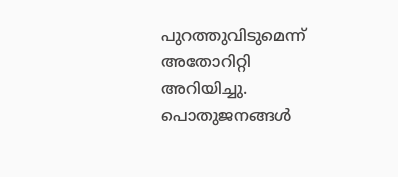പുറത്തുവിടുമെന്ന് അതോറിറ്റി അറിയിച്ചു. പൊതുജനങ്ങൾ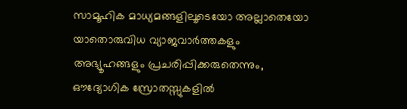സാമൂഹിക മാധ്യമങ്ങളിലൂടെയോ അല്ലാതെയോ യാതൊരുവിധ വ്യാജവാർത്തകളും അഭ്യൂഹങ്ങളും പ്രചരിപ്പിക്കരുതെന്നും, ഔദ്യോഗിക സ്രോതസ്സുകളിൽ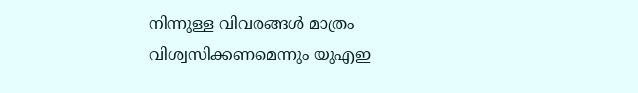നിന്നുള്ള വിവരങ്ങൾ മാത്രം വിശ്വസിക്കണമെന്നും യുഎഇ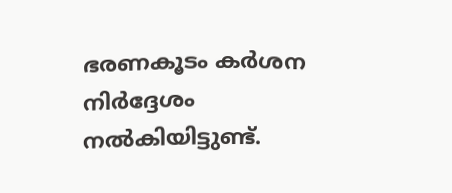ഭരണകൂടം കർശന നിർദ്ദേശം നൽകിയിട്ടുണ്ട്.